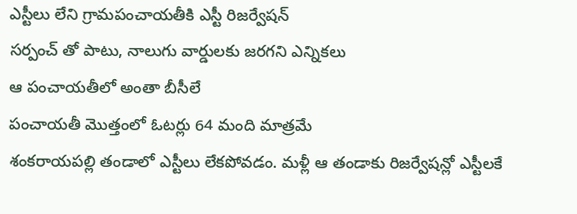ఎస్టీలు లేని గ్రామపంచాయతీకి ఎస్టీ రిజర్వేషన్
సర్పంచ్ తో పాటు, నాలుగు వార్డులకు జరగని ఎన్నికలు
ఆ పంచాయతీలో అంతా బీసీలే
పంచాయతీ మొత్తంలో ఓటర్లు 64 మంది మాత్రమే
శంకరాయపల్లి తండాలో ఎస్టీలు లేకపోవడం. మళ్లీ ఆ తండాకు రిజర్వేషన్లో ఎస్టీలకే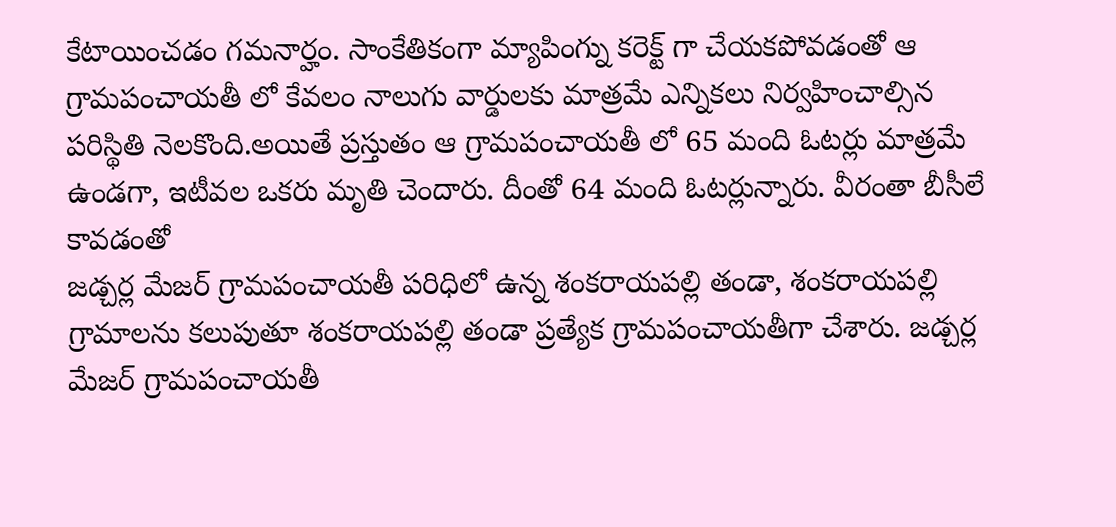కేటాయించడం గమనార్హం. సాంకేతికంగా మ్యాపింగ్ను కరెక్ట్ గా చేయకపోవడంతో ఆ గ్రామపంచాయతీ లో కేవలం నాలుగు వార్డులకు మాత్రమే ఎన్నికలు నిర్వహించాల్సిన పరిస్థితి నెలకొంది.అయితే ప్రస్తుతం ఆ గ్రామపంచాయతీ లో 65 మంది ఓటర్లు మాత్రమే ఉండగా, ఇటీవల ఒకరు మృతి చెందారు. దీంతో 64 మంది ఓటర్లున్నారు. వీరంతా బీసీలే కావడంతో
జడ్చర్ల మేజర్ గ్రామపంచాయతీ పరిధిలో ఉన్న శంకరాయపల్లి తండా, శంకరాయపల్లి గ్రామాలను కలుపుతూ శంకరాయపల్లి తండా ప్రత్యేక గ్రామపంచాయతీగా చేశారు. జడ్చర్ల మేజర్ గ్రామపంచాయతీ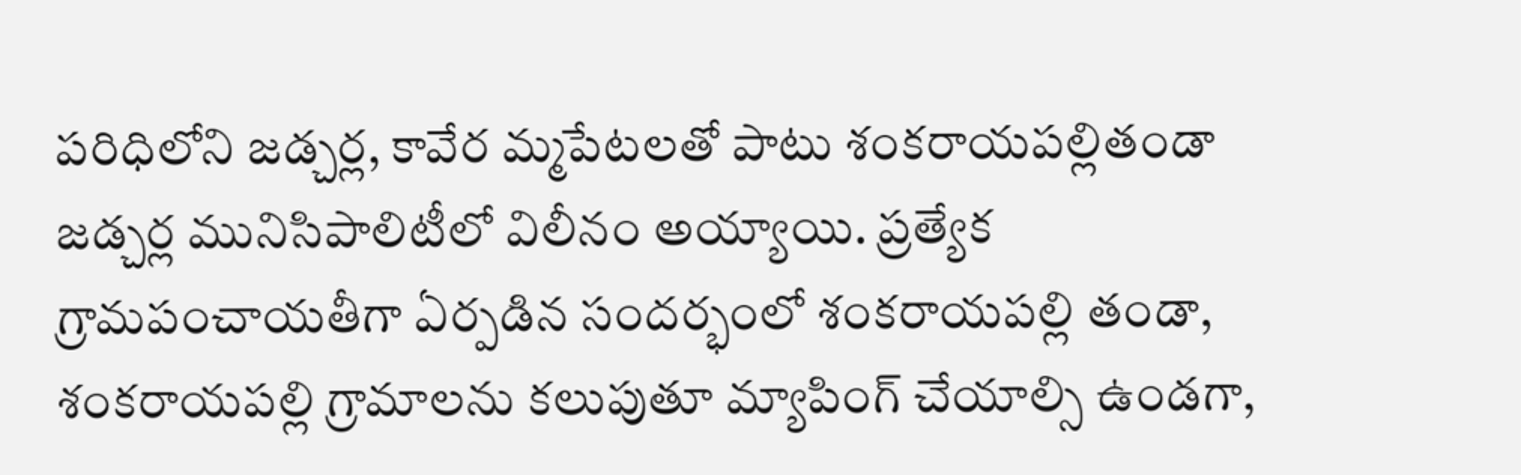పరిధిలోని జడ్చర్ల, కావేర మ్మపేటలతో పాటు శంకరాయపల్లితండా జడ్చర్ల మునిసిపాలిటీలో విలీనం అయ్యాయి. ప్రత్యేక గ్రామపంచాయతీగా ఏర్పడిన సందర్భంలో శంకరాయపల్లి తండా, శంకరాయపల్లి గ్రామాలను కలుపుతూ మ్యాపింగ్ చేయాల్సి ఉండగా,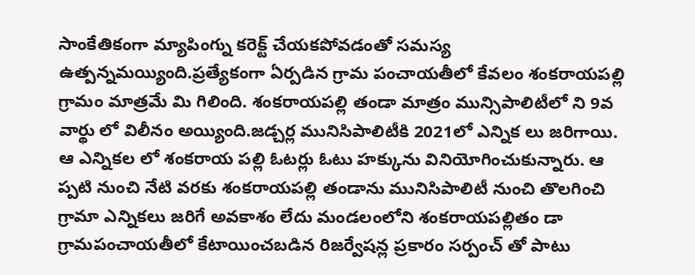సాంకేతికంగా మ్యాపింగ్ను కరెక్ట్ చేయకపోవడంతో సమస్య ఉత్పన్నమయ్యింది.ప్రత్యేకంగా ఏర్పడిన గ్రామ పంచాయతీలో కేవలం శంకరాయపల్లి గ్రామం మాత్రమే మి గిలింది. శంకరాయపల్లి తండా మాత్రం మున్సిపాలిటీలో ని 9వ వార్థు లో విలీనం అయ్యింది.జడ్చర్ల మునిసిపాలిటీకి 2021లో ఎన్నిక లు జరిగాయి. ఆ ఎన్నికల లో శంకరాయ పల్లి ఓటర్లు ఓటు హక్కును వినియోగించుకున్నారు. ఆ ప్పటి నుంచి నేటి వరకు శంకరాయపల్లి తండాను మునిసిపాలిటీ నుంచి తొలగించి గ్రామా ఎన్నికలు జరిగే అవకాశం లేదు మండలంలోని శంకరాయపల్లితం డా గ్రామపంచాయతీలో కేటాయించబడిన రిజర్వేషన్ల ప్రకారం సర్పంచ్ తో పాటు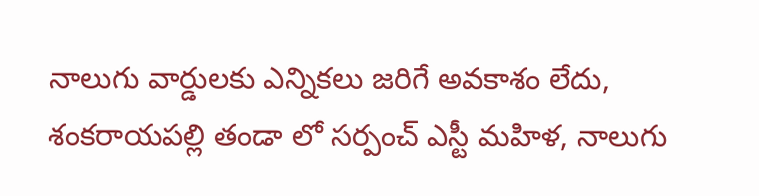నాలుగు వార్డులకు ఎన్నికలు జరిగే అవకాశం లేదు, శంకరాయపల్లి తండా లో సర్పంచ్ ఎస్టీ మహిళ, నాలుగు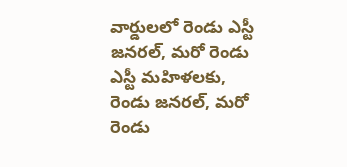వార్డులలో రెండు ఎస్టీ జనరల్, మరో రెండు ఎస్టీ మహిళలకు, రెండు జనరల్, మరో రెండు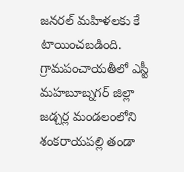జనరల్ మహిళలకు కే టాయించబడింది. గ్రామపంచాయతీలో ఎస్టీ మహబూబ్నగర్ జిల్లా జడ్చర్ల మండలంలోని శంకరాయపల్లి తండా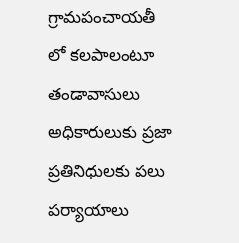గ్రామపంచాయతీ
లో కలపాలంటూ తండావాసులు అధికారులుకు ప్రజా ప్రతినిధులకు పలు పర్యాయాలు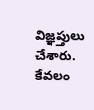విజ్ఞప్తులు చేశారు.
కేవలం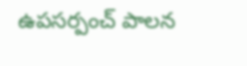ఉపసర్పంచ్ పాలన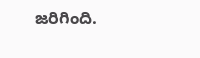జరిగింది.